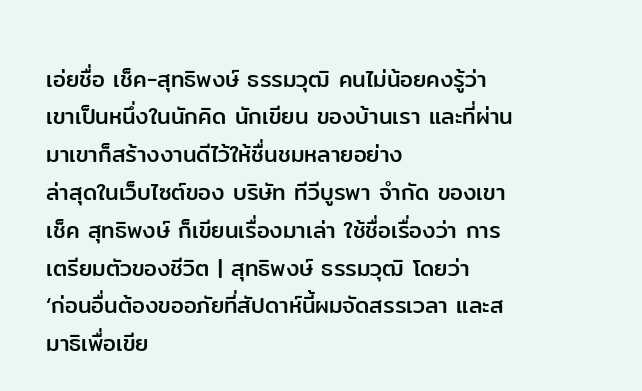เอ่ยชื่อ เช็ค-สุทธิพงษ์ ธรรมวุฒิ คนไม่น้อยคงรู้ว่าเขาเป็นหนึ่งในนักคิด นักเขียน ของบ้านเรา และที่ผ่านมาเขาก็สร้างงานดีไว้ให้ชื่นชมหลายอย่าง
ล่าสุดในเว็บไซต์ของ บริษัท ทีวีบูรพา จำกัด ของเขา เช็ค สุทธิพงษ์ ก็เขียนเรื่องมาเล่า ใช้ชื่อเรื่องว่า การเตรียมตัวของชีวิต | สุทธิพงษ์ ธรรมวุฒิ โดยว่า
‘ก่อนอื่นต้องขออภัยที่สัปดาห์นี้ผมจัดสรรเวลา และสมาธิเพื่อเขีย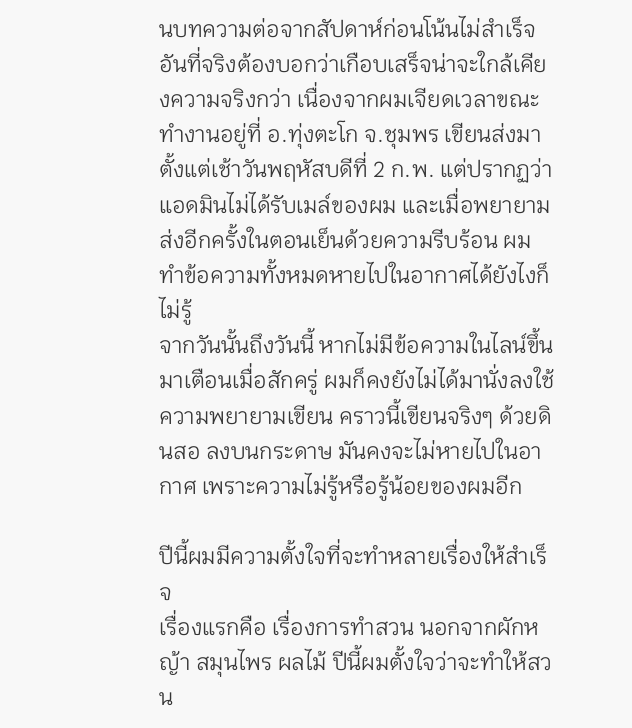นบทความต่อจากสัปดาห์ก่อนโน้นไม่สำเร็จ อันที่จริงต้องบอกว่าเกือบเสร็จน่าจะใกล้เคียงความจริงกว่า เนื่องจากผมเจียดเวลาขณะทำงานอยู่ที่ อ.ทุ่งตะโก จ.ชุมพร เขียนส่งมาตั้งแต่เช้าวันพฤหัสบดีที่ 2 ก.พ. แต่ปรากฏว่าแอดมินไม่ได้รับเมล์ของผม และเมื่อพยายามส่งอีกครั้งในตอนเย็นด้วยความรีบร้อน ผมทำข้อความทั้งหมดหายไปในอากาศได้ยังไงก็ไม่รู้
จากวันนั้นถึงวันนี้ หากไม่มีข้อความในไลน์ขึ้นมาเตือนเมื่อสักครู่ ผมก็คงยังไม่ได้มานั่งลงใช้ความพยายามเขียน คราวนี้เขียนจริงๆ ด้วยดินสอ ลงบนกระดาษ มันคงจะไม่หายไปในอากาศ เพราะความไม่รู้หรือรู้น้อยของผมอีก

ปีนี้ผมมีความตั้งใจที่จะทำหลายเรื่องให้สำเร็จ
เรื่องแรกคือ เรื่องการทำสวน นอกจากผักหญ้า สมุนไพร ผลไม้ ปีนี้ผมตั้งใจว่าจะทำให้สวน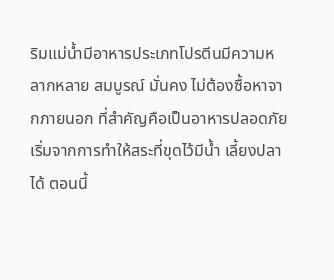ริมแม่น้ำมีอาหารประเภทโปรตีนมีความหลากหลาย สมบูรณ์ มั่นคง ไม่ต้องซื้อหาจากภายนอก ที่สำคัญคือเป็นอาหารปลอดภัย
เริ่มจากการทำให้สระที่ขุดไว้มีน้ำ เลี้ยงปลาได้ ตอนนี้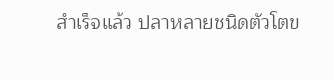สำเร็จแล้ว ปลาหลายชนิดตัวโตข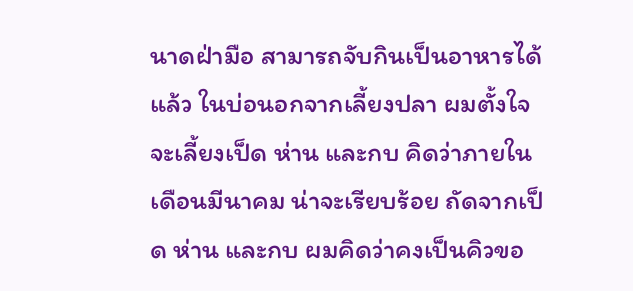นาดฝ่ามือ สามารถจับกินเป็นอาหารได้แล้ว ในบ่อนอกจากเลี้ยงปลา ผมตั้งใจจะเลี้ยงเป็ด ห่าน และกบ คิดว่าภายในเดือนมีนาคม น่าจะเรียบร้อย ถัดจากเป็ด ห่าน และกบ ผมคิดว่าคงเป็นคิวขอ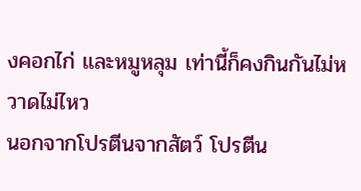งคอกไก่ และหมูหลุม เท่านี้ก็คงกินกันไม่หวาดไม่ไหว
นอกจากโปรตีนจากสัตว์ โปรตีน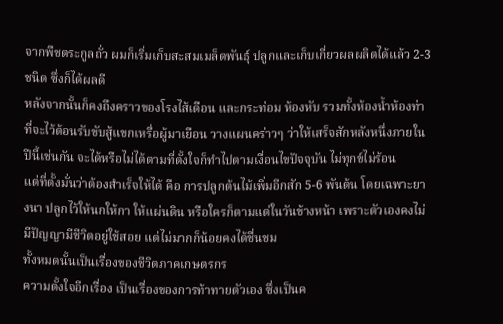จากพืชตระกูลถั่ว ผมก็เริ่มเก็บสะสมเมล็ดพันธุ์ ปลูกและเก็บเกี่ยวผลผลิตได้แล้ว 2-3 ชนิด ซึ่งก็ได้ผลดี
หลังจากนั้นก็คงถึงคราวของโรงไส้เดือน และกระท่อม ห้องหับ รวมทั้งห้องน้ำห้องท่าที่จะไว้ต้อนรับขับสู้แขกเหรื่อผู้มาเยือน วางแผนคร่าวๆ ว่าให้เสร็จสักหลังหนึ่งภายในปีนี้เช่นกัน จะได้หรือไม่ได้ตามที่ตั้งใจก็ทำไปตามเงื่อนไขปัจจุบัน ไม่ทุกข์ไม่ร้อน
แต่ที่ตั้งมั่นว่าต้องสำเร็จให้ได้ คือ การปลูกต้นไม้เพิ่มอีกสัก 5-6 พันต้น โดยเฉพาะยางนา ปลูกไว้ให้นกให้กา ให้แผ่นดิน หรือใครก็ตามแต่ในวันข้างหน้า เพราะตัวเองคงไม่มีปัญญามีชีวิตอยู่ใช้สอย แต่ไม่มากก็น้อยคงได้ชื่นชม
ทั้งหมดนั้นเป็นเรื่องของชีวิตภาคเกษตรกร
ความตั้งใจอีกเรื่อง เป็นเรื่องของการท้าทายตัวเอง ซึ่งเป็นค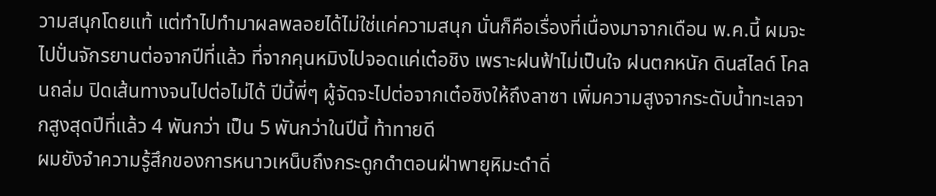วามสนุกโดยแท้ แต่ทำไปทำมาผลพลอยได้ไม่ใช่แค่ความสนุก นั่นก็คือเรื่องที่เนื่องมาจากเดือน พ.ค.นี้ ผมจะไปปั่นจักรยานต่อจากปีที่แล้ว ที่จากคุนหมิงไปจอดแค่เต๋อชิง เพราะฝนฟ้าไม่เป็นใจ ฝนตกหนัก ดินสไลด์ โคลนถล่ม ปิดเส้นทางจนไปต่อไม่ได้ ปีนี้พี่ๆ ผู้จัดจะไปต่อจากเต๋อชิงให้ถึงลาซา เพิ่มความสูงจากระดับน้ำทะเลจากสูงสุดปีที่แล้ว 4 พันกว่า เป็น 5 พันกว่าในปีนี้ ท้าทายดี
ผมยังจำความรู้สึกของการหนาวเหน็บถึงกระดูกดำตอนฝ่าพายุหิมะดำดิ่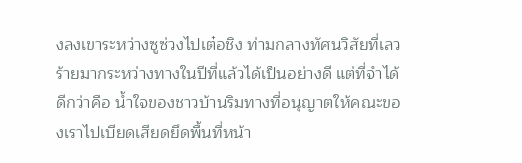งลงเขาระหว่างซูซ่วงไปเต๋อชิง ท่ามกลางทัศนวิสัยที่เลวร้ายมากระหว่างทางในปีที่แล้วได้เป็นอย่างดี แต่ที่จำได้ดีกว่าคือ น้ำใจของชาวบ้านริมทางที่อนุญาตให้คณะของเราไปเบียดเสียดยึดพื้นที่หน้า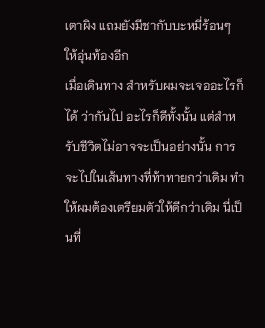เตาผิง แถมยังมีชากับบะหมี่ร้อนๆ ให้อุ่นท้องอีก
เมื่อเดินทาง สำหรับผมจะเจออะไรก็ได้ ว่ากันไป อะไรก็ดีทั้งนั้น แต่สำหรับชีวิตไม่อาจจะเป็นอย่างนั้น การจะไปในเส้นทางที่ท้าทายกว่าเดิม ทำให้ผมต้องเตรียมตัวให้ดีกว่าเดิม นี่เป็นที่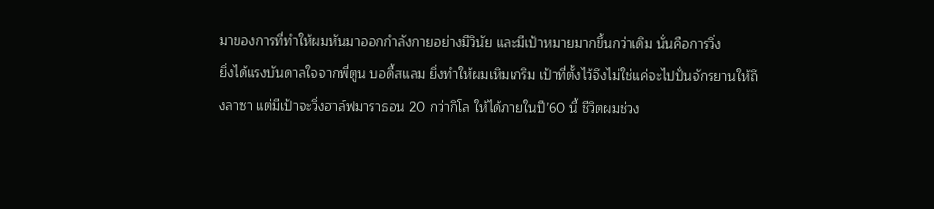มาของการที่ทำให้ผมหันมาออกกำลังกายอย่างมีวินัย และมีเป้าหมายมากขึ้นกว่าเดิม นั่นคือการวิ่ง
ยิ่งได้แรงบันดาลใจจากพี่ตูน บอดี้สแลม ยิ่งทำให้ผมเหิมเกริม เป้าที่ตั้งไว้จึงไม่ใช่แค่จะไปปั่นจักรยานให้ถึงลาซา แต่มีเป้าจะวิ่งฮาล์ฟมาราธอน 20 กว่ากิโล ให้ได้ภายในปี’60 นี้ ชีวิตผมช่วง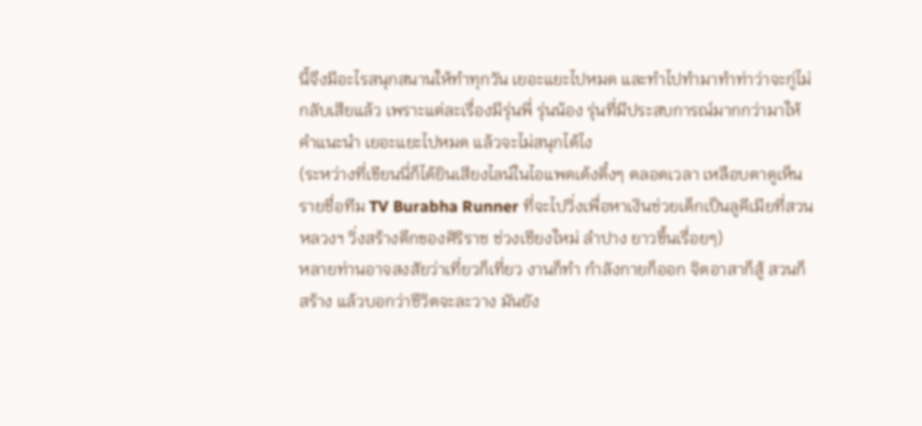นี้จึงมีอะไรสนุกสนานให้ทำทุกวัน เยอะแยะไปหมด และทำไปทำมาทำท่าว่าจะกู่ไม่กลับเสียแล้ว เพราะแต่ละเรื่องมีรุ่นพี่ รุ่นน้อง รุ่นที่มีประสบการณ์มากกว่ามาให้คำแนะนำ เยอะแยะไปหมด แล้วจะไม่สนุกได้ไง
(ระหว่างที่เขียนนี่ก็ได้ยินเสียงไลน์ในไอแพดเด้งดึ๋งๆ ตลอดเวลา เหลือบตาดูเห็นรายชื่อทีม TV Burabha Runner ที่จะไปวิ่งเพื่อหาเงินช่วยเด็กเป็นลูคีเมียที่สวนหลวงฯ วิ่งสร้างตึกของศิริราช ช่วงเชียงใหม่ ลำปาง ยาวขึ้นเรื่อยๆ)
หลายท่านอาจสงสัยว่าเที่ยวก็เที่ยว งานก็ทำ กำลังกายก็ออก จิตอาสาก็สู้ สวนก็สร้าง แล้วบอกว่าชีวิตจะละวาง มันยัง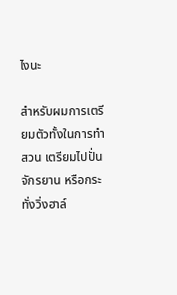ไงนะ

สำหรับผมการเตรียมตัวทั้งในการทำสวน เตรียมไปปั่นจักรยาน หรือกระทั่งวิ่งฮาล์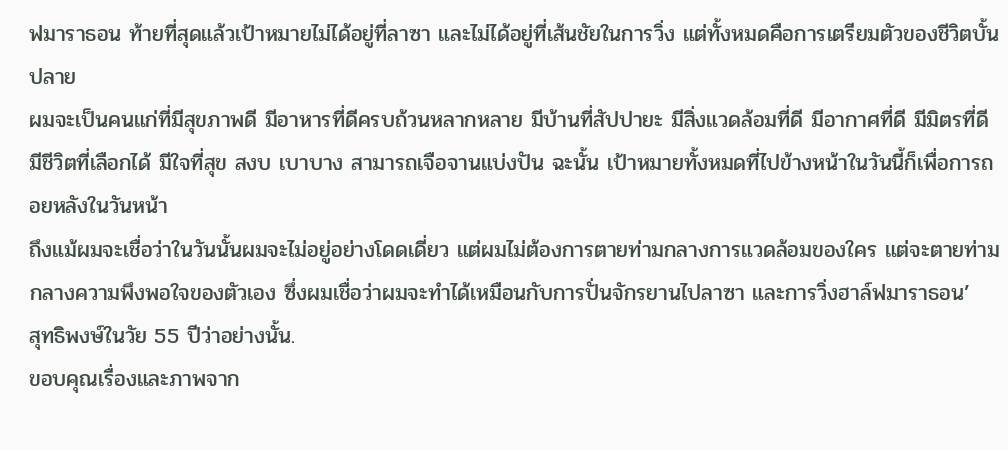ฟมาราธอน ท้ายที่สุดแล้วเป้าหมายไม่ได้อยู่ที่ลาซา และไม่ได้อยู่ที่เส้นชัยในการวิ่ง แต่ทั้งหมดคือการเตรียมตัวของชีวิตบั้นปลาย
ผมจะเป็นคนแก่ที่มีสุขภาพดี มีอาหารที่ดีครบถ้วนหลากหลาย มีบ้านที่สัปปายะ มีสิ่งแวดล้อมที่ดี มีอากาศที่ดี มีมิตรที่ดี มีชีวิตที่เลือกได้ มีใจที่สุข สงบ เบาบาง สามารถเจือจานแบ่งปัน ฉะนั้น เป้าหมายทั้งหมดที่ไปข้างหน้าในวันนี้ก็เพื่อการถอยหลังในวันหน้า
ถึงแม้ผมจะเชื่อว่าในวันนั้นผมจะไม่อยู่อย่างโดดเดี่ยว แต่ผมไม่ต้องการตายท่ามกลางการแวดล้อมของใคร แต่จะตายท่ามกลางความพึงพอใจของตัวเอง ซึ่งผมเชื่อว่าผมจะทำได้เหมือนกับการปั่นจักรยานไปลาซา และการวิ่งฮาล์ฟมาราธอน’
สุทธิพงษ์ในวัย 55 ปีว่าอย่างนั้น.
ขอบคุณเรื่องและภาพจาก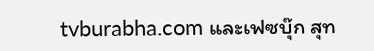tvburabha.com และเฟซบุ๊ก สุท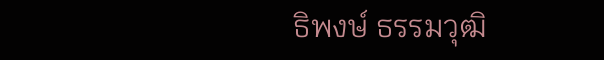ธิพงษ์ ธรรมวุฒิ